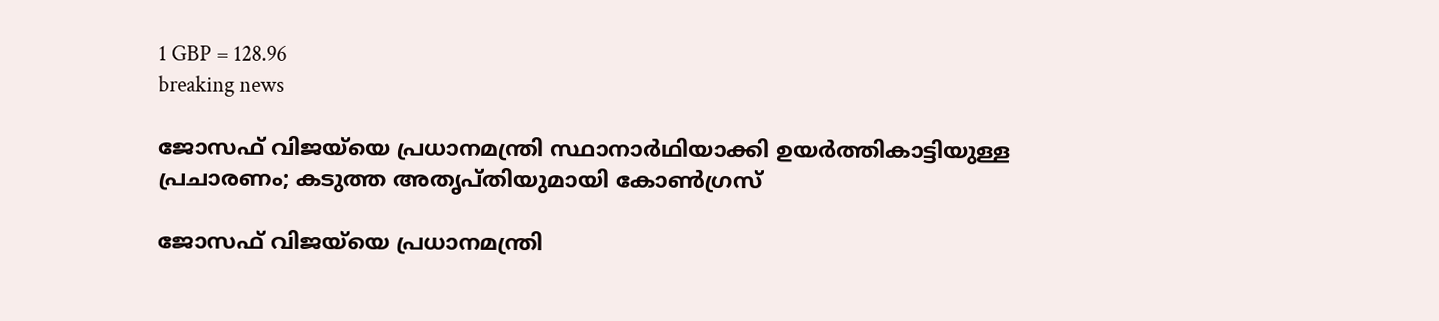1 GBP = 128.96
breaking news

ജോസഫ് വിജയ്‌യെ പ്രധാനമന്ത്രി സ്ഥാനാര്‍ഥിയാക്കി ഉയര്‍ത്തികാട്ടിയുള്ള പ്രചാരണം; കടുത്ത അതൃപ്തിയുമായി കോണ്‍ഗ്രസ്

ജോസഫ് വിജയ്‌യെ പ്രധാനമന്ത്രി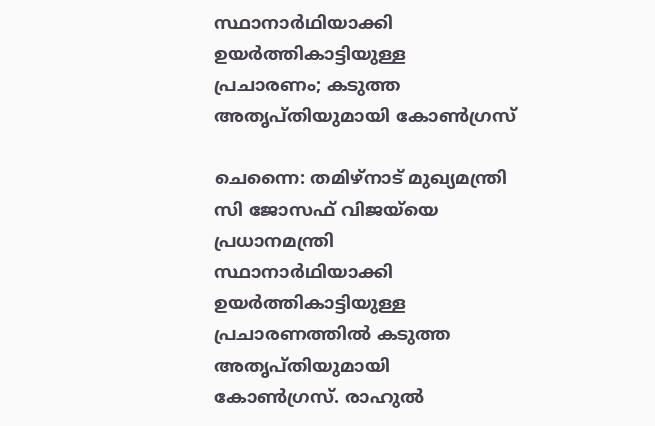സ്ഥാനാര്‍ഥിയാക്കി ഉയര്‍ത്തികാട്ടിയുള്ള പ്രചാരണം; കടുത്ത അതൃപ്തിയുമായി കോണ്‍ഗ്രസ്

ചെന്നൈ: തമിഴ്‌നാട് മുഖ്യമന്ത്രി സി ജോസഫ് വിജയ്‌യെ പ്രധാനമന്ത്രി സ്ഥാനാര്‍ഥിയാക്കി ഉയര്‍ത്തികാട്ടിയുള്ള പ്രചാരണത്തില്‍ കടുത്ത അതൃപ്തിയുമായി കോണ്‍ഗ്രസ്. രാഹുല്‍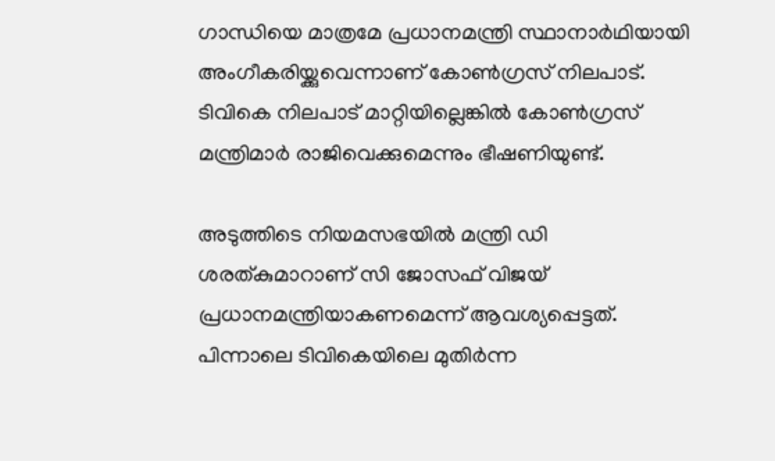ഗാന്ധിയെ മാത്രമേ പ്രധാനമന്ത്രി സ്ഥാനാര്‍ഥിയായി അംഗീകരിയ്ക്കുവെന്നാണ് കോണ്‍ഗ്രസ് നിലപാട്. ടിവികെ നിലപാട് മാറ്റിയില്ലെങ്കില്‍ കോണ്‍ഗ്രസ് മന്ത്രിമാര്‍ രാജിവെക്കുമെന്നും ഭീഷണിയുണ്ട്.

അടുത്തിടെ നിയമസഭയില്‍ മന്ത്രി ഡി ശരത്കുമാറാണ് സി ജോസഫ് വിജയ് പ്രധാനമന്ത്രിയാകണമെന്ന് ആവശ്യപ്പെട്ടത്. പിന്നാലെ ടിവികെയിലെ മുതിര്‍ന്ന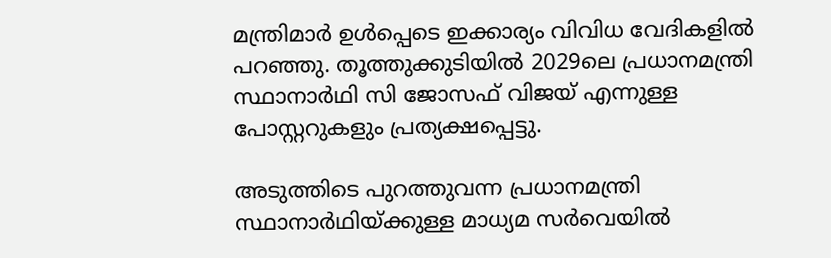മന്ത്രിമാര്‍ ഉള്‍പ്പെടെ ഇക്കാര്യം വിവിധ വേദികളില്‍ പറഞ്ഞു. തൂത്തുക്കുടിയില്‍ 2029ലെ പ്രധാനമന്ത്രി സ്ഥാനാര്‍ഥി സി ജോസഫ് വിജയ് എന്നുള്ള പോസ്റ്ററുകളും പ്രത്യക്ഷപ്പെട്ടു.

അടുത്തിടെ പുറത്തുവന്ന പ്രധാനമന്ത്രി സ്ഥാനാര്‍ഥിയ്ക്കുള്ള മാധ്യമ സര്‍വെയില്‍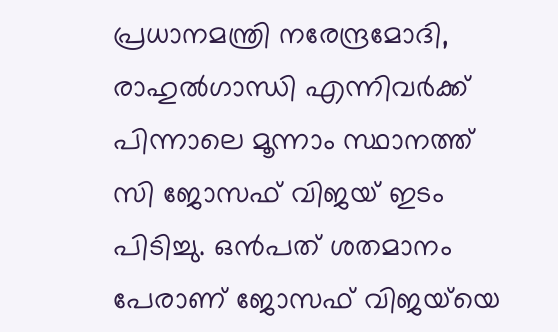പ്രധാനമന്ത്രി നരേന്ദ്രമോദി, രാഹുല്‍ഗാന്ധി എന്നിവര്‍ക്ക് പിന്നാലെ മൂന്നാം സ്ഥാനത്ത് സി ജോസഫ് വിജയ് ഇടം പിടിച്ചു. ഒന്‍പത് ശതമാനം പേരാണ് ജോസഫ് വിജയ്‌യെ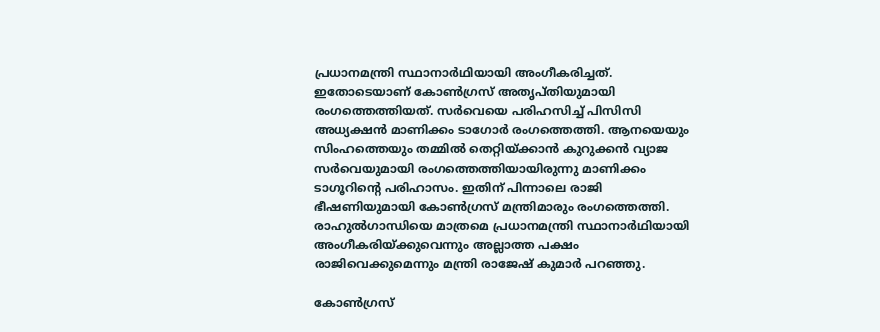പ്രധാനമന്ത്രി സ്ഥാനാര്‍ഥിയായി അംഗീകരിച്ചത്. ഇതോടെയാണ് കോണ്‍ഗ്രസ് അതൃപ്തിയുമായി രംഗത്തെത്തിയത്. സര്‍വെയെ പരിഹസിച്ച് പിസിസി അധ്യക്ഷന്‍ മാണിക്കം ടാഗോര്‍ രംഗത്തെത്തി. ആനയെയും സിംഹത്തെയും തമ്മില്‍ തെറ്റിയ്ക്കാന്‍ കുറുക്കന്‍ വ്യാജ സര്‍വെയുമായി രംഗത്തെത്തിയായിരുന്നു മാണിക്കം ടാഗൂറിന്റെ പരിഹാസം. ഇതിന് പിന്നാലെ രാജി ഭീഷണിയുമായി കോണ്‍ഗ്രസ് മന്ത്രിമാരും രംഗത്തെത്തി. രാഹുല്‍ഗാന്ധിയെ മാത്രമെ പ്രധാനമന്ത്രി സ്ഥാനാര്‍ഥിയായി അംഗീകരിയ്ക്കുവെന്നും അല്ലാത്ത പക്ഷം രാജിവെക്കുമെന്നും മന്ത്രി രാജേഷ് കുമാര്‍ പറഞ്ഞു.

കോണ്‍ഗ്രസ്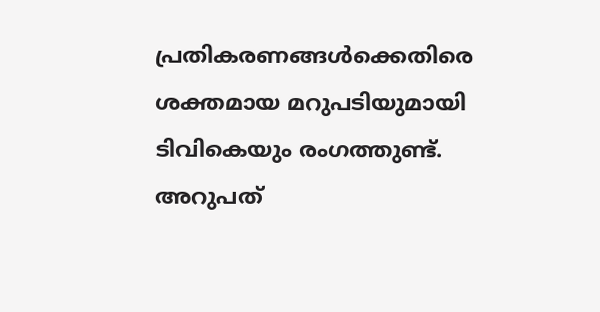പ്രതികരണങ്ങള്‍ക്കെതിരെ ശക്തമായ മറുപടിയുമായി ടിവികെയും രംഗത്തുണ്ട്. അറുപത്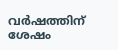വര്‍ഷത്തിന് ശേഷം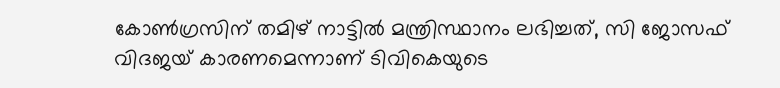കോണ്‍ഗ്രസിന് തമിഴ് നാട്ടില്‍ മന്ത്രിസ്ഥാനം ലഭിച്ചത്, സി ജോസഫ് വിദജയ് കാരണമെന്നാണ് ടിവികെയുടെ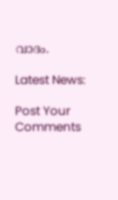വാദം.

Latest News:

Post Your Comments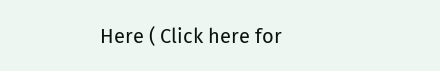Here ( Click here for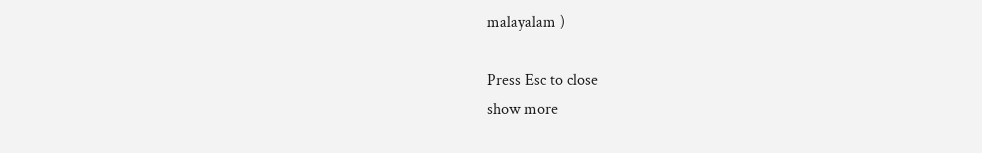malayalam )

Press Esc to close
show more